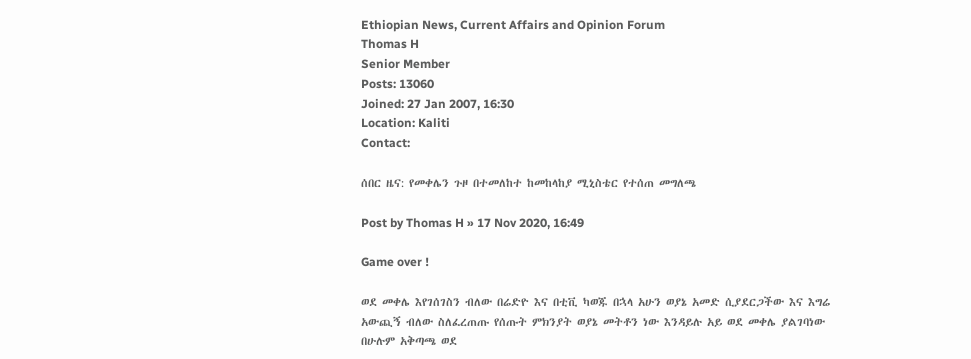Ethiopian News, Current Affairs and Opinion Forum
Thomas H
Senior Member
Posts: 13060
Joined: 27 Jan 2007, 16:30
Location: Kaliti
Contact:

ሰበር ዜና: የመቀሌን ጉዞ በተመለከተ ከመከላከያ ሚኒስቴር የተሰጠ መግለጫ

Post by Thomas H » 17 Nov 2020, 16:49

Game over !

ወደ መቀሌ እየገሰገስን ብለው በሬድዮ እና በቲቪ ካወጁ በኋላ አሁን ወያኔ አመድ ሲያደርጋችው እና እግሬ አውጪኝ ብለው ስለፈረጠጡ የሰጡት ምክንያት ወያኔ መትቶን ነው እንዳይሉ አይ ወደ መቀሌ ያልገባነው በሁሉም አቅጣጫ ወደ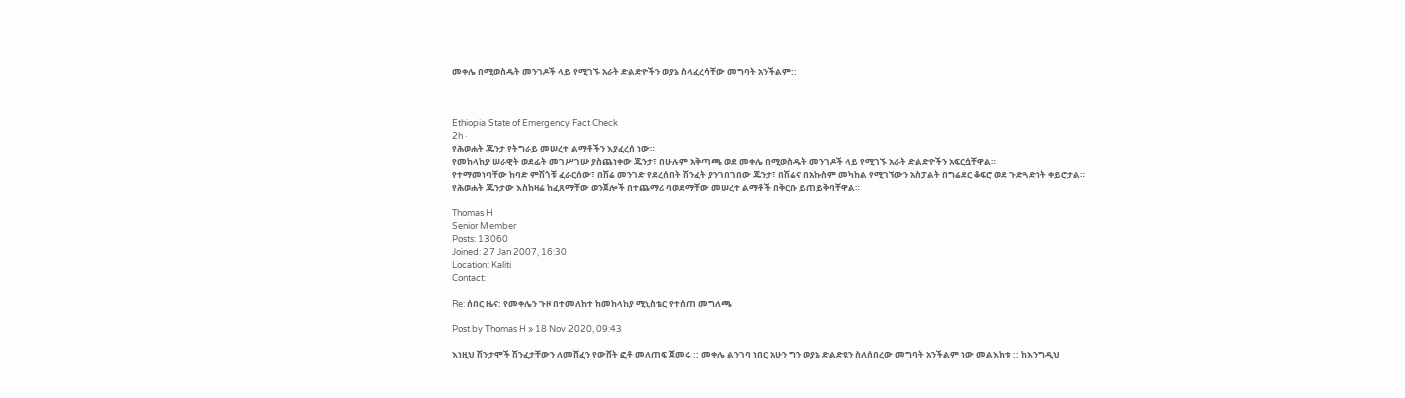መቀሌ በሚወስዱት መንገዶች ላይ የሚገኙ አራት ድልድዮችን ወያኔ ስላፈረሳቸው መግባት አንችልም::



Ethiopia State of Emergency Fact Check
2h ·
የሕወሐት ጁንታ የትግራይ መሠረተ ልማቶችን እያፈረሰ ነው።
የመከላከያ ሠራዊት ወደፊት መገሥገሡ ያስጨነቀው ጁንታ፣ በሁሉም አቅጣጫ ወደ መቀሌ በሚወስዱት መንገዶች ላይ የሚገኙ አራት ድልድዮችን አፍርሷቸዋል።
የተማመነባቸው ከባድ ምሽጎቹ ፈራርሰው፣ በሽሬ መንገድ የደረሰበት ሽንፈት ያንገበገበው ጁንታ፣ በሽሬና በአኩስም መካከል የሚገኘውን አስፓልት በግሬደር ቆፍሮ ወደ ጉድጓድነት ቀይሮታል።
የሕወሐት ጁንታው እስከዛሬ ከፈጸማቸው ወንጀሎች በተጨማሪ ባወደማቸው መሠረተ ልማቶች በቅርቡ ይጠይቅባቸዋል።

Thomas H
Senior Member
Posts: 13060
Joined: 27 Jan 2007, 16:30
Location: Kaliti
Contact:

Re: ሰበር ዜና: የመቀሌን ጉዞ በተመለከተ ከመከላከያ ሚኒስቴር የተሰጠ መግለጫ

Post by Thomas H » 18 Nov 2020, 09:43

እነዚህ ሽንታሞች ሽንፈታቸውን ለመሸፈን የውሸት ፎቶ መለጠፍ ጀመሩ :: መቀሌ ልንገባ ነበር አሁን ግን ወያኔ ድልድዩን ስለሰበረው መግባት አንችልም ነው መልእክቱ :: ከእንግዲህ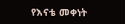የእናቴ መቀነት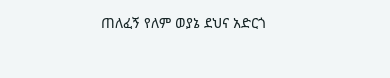ጠለፈኝ የለም ወያኔ ደህና አድርጎ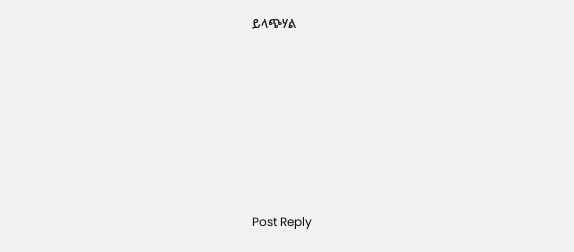ይላጭሃል









Post Reply